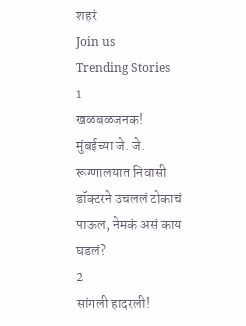शहरं
Join us
Trending Stories
1
खळबळजनक! मुंबईच्या जे. जे. रूग्णालयात निवासी डॉक्टरने उचललं टोकाचं पाऊल, नेमकं असं काय घडलं?
2
सांगली हादरली!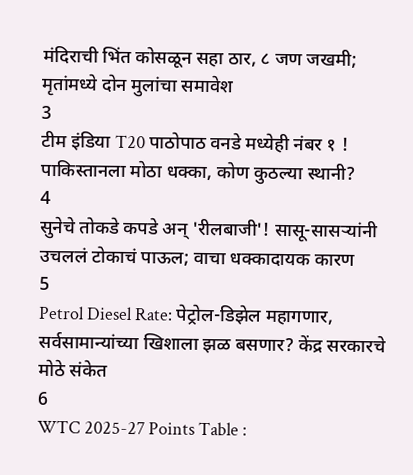मंदिराची भिंत कोसळून सहा ठार, ८ जण जखमी; मृतांमध्ये दोन मुलांचा समावेश
3
टीम इंडिया T20 पाठोपाठ वनडे मध्येही नंबर १ ! पाकिस्तानला मोठा धक्का, कोण कुठल्या स्थानी?
4
सुनेचे तोकडे कपडे अन् 'रीलबाजी'! सासू-सासऱ्यांनी उचललं टोकाचं पाऊल; वाचा धक्कादायक कारण
5
Petrol Diesel Rate: पेट्रोल-डिझेल महागणार, सर्वसामान्यांच्या खिशाला झळ बसणार? केंद्र सरकारचे मोठे संकेत
6
WTC 2025-27 Points Table :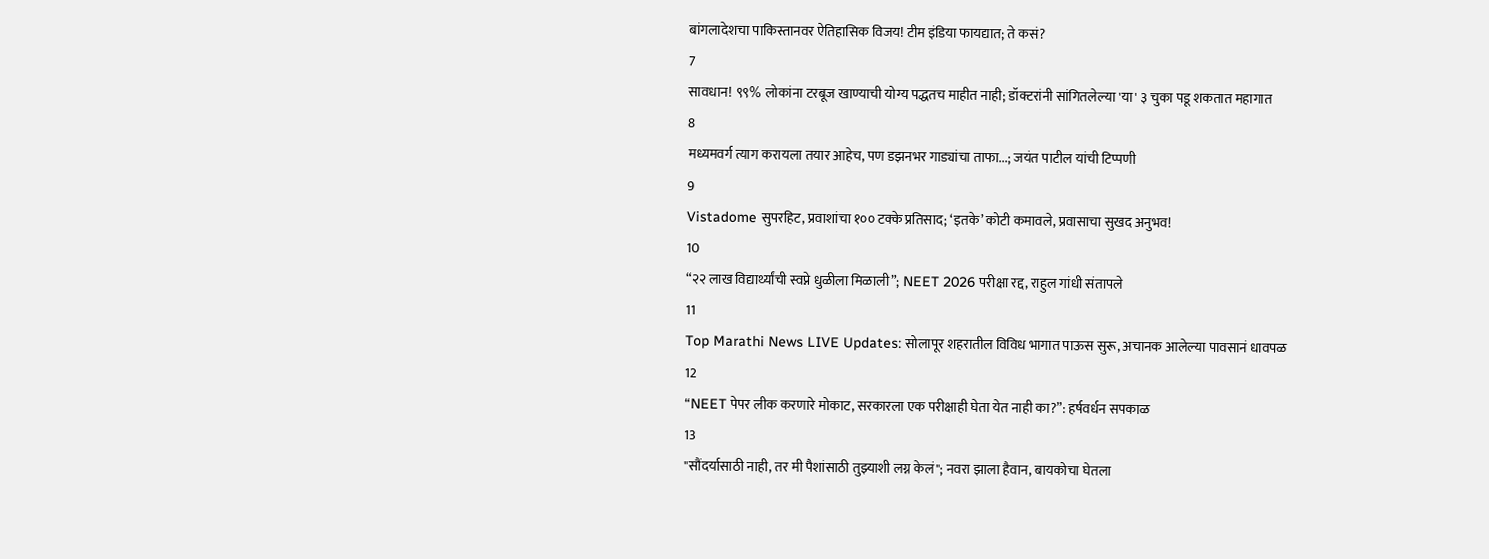बांगलादेशचा पाकिस्तानवर ऐतिहासिक विजय! टीम इंडिया फायद्यात; ते कसं?
7
सावधान! ९९% लोकांना टरबूज खाण्याची योग्य पद्धतच माहीत नाही; डॉक्टरांनी सांगितलेल्या 'या' ३ चुका पडू शकतात महागात
8
मध्यमवर्ग त्याग करायला तयार आहेच, पण डझनभर गाड्यांचा ताफा...; जयंत पाटील यांची टिप्पणी
9
Vistadome सुपरहिट, प्रवाशांचा १०० टक्के प्रतिसाद; ‘इतके’ कोटी कमावले, प्रवासाचा सुखद अनुभव!
10
“२२ लाख विद्यार्थ्यांची स्वप्ने धुळीला मिळाली”; NEET 2026 परीक्षा रद्द, राहुल गांधी संतापले
11
Top Marathi News LIVE Updates: सोलापूर शहरातील विविध भागात पाऊस सुरू, अचानक आलेल्या पावसानं धावपळ
12
“NEET पेपर लीक करणारे मोकाट, सरकारला एक परीक्षाही घेता येत नाही का?”: हर्षवर्धन सपकाळ
13
"सौंदर्यासाठी नाही, तर मी पैशांसाठी तुझ्याशी लग्न केलं"; नवरा झाला हैवान, बायकोचा घेतला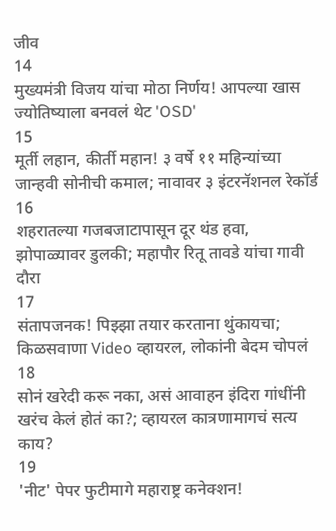जीव
14
मुख्यमंत्री विजय यांचा मोठा निर्णय! आपल्या खास ज्योतिष्याला बनवलं थेट 'OSD'
15
मूर्ती लहान, कीर्ती महान! ३ वर्षे ११ महिन्यांच्या जान्हवी सोनीची कमाल; नावावर ३ इंटरनॅशनल रेकॉर्ड
16
शहरातल्या गजबजाटापासून दूर थंड हवा, झोपाळ्यावर डुलकी; महापौर रितू तावडे यांचा गावी दौरा
17
संतापजनक! पिझ्झा तयार करताना थुंकायचा; किळसवाणा Video व्हायरल, लोकांनी बेदम चोपलं
18
सोनं खरेदी करू नका, असं आवाहन इंदिरा गांधींनी खरंच केलं होतं का?; व्हायरल कात्रणामागचं सत्य काय?
19
'नीट' पेपर फुटीमागे महाराष्ट्र कनेक्शन!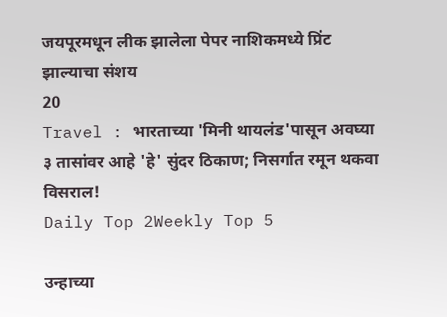जयपूरमधून लीक झालेला पेपर नाशिकमध्ये प्रिंट झाल्याचा संशय
20
Travel : भारताच्या 'मिनी थायलंड'पासून अवघ्या ३ तासांवर आहे 'हे' सुंदर ठिकाण; निसर्गात रमून थकवा विसराल!
Daily Top 2Weekly Top 5

उन्हाच्या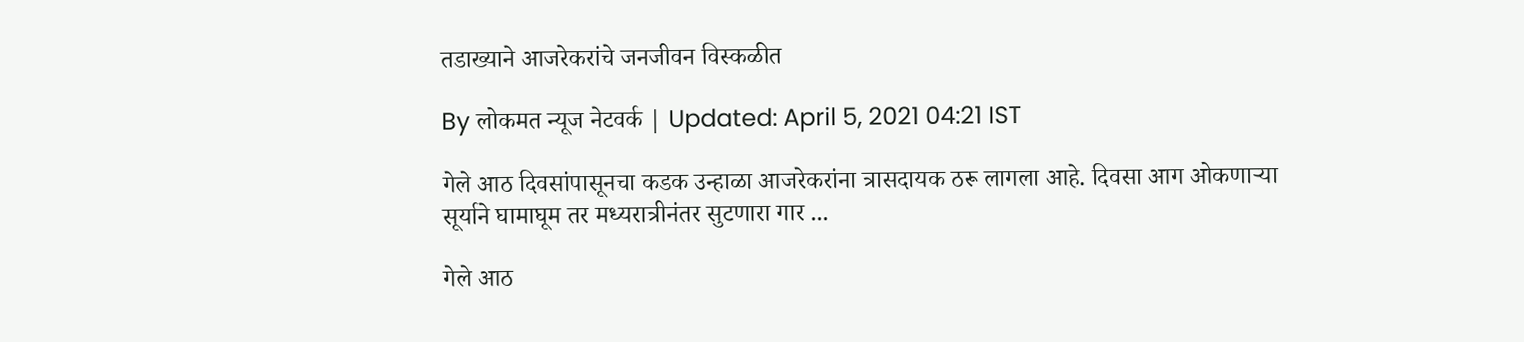तडाख्याने आजरेकरांचे जनजीवन विस्कळीत

By लोकमत न्यूज नेटवर्क | Updated: April 5, 2021 04:21 IST

गेले आठ दिवसांपासूनचा कडक उन्हाळा आजरेकरांना त्रासदायक ठरू लागला आहे. दिवसा आग ओकणाऱ्या सूर्याने घामाघूम तर मध्यरात्रीनंतर सुटणारा गार ...

गेले आठ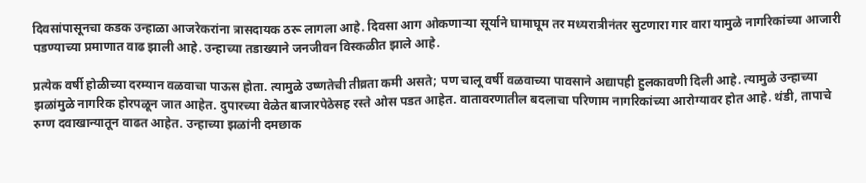दिवसांपासूनचा कडक उन्हाळा आजरेकरांना त्रासदायक ठरू लागला आहे. दिवसा आग ओकणाऱ्या सूर्याने घामाघूम तर मध्यरात्रीनंतर सुटणारा गार वारा यामुळे नागरिकांच्या आजारी पडण्याच्या प्रमाणात वाढ झाली आहे. उन्हाच्या तडाख्याने जनजीवन विस्कळीत झाले आहे.

प्रत्येक वर्षी होळीच्या दरम्यान वळवाचा पाऊस होता. त्यामुळे उष्णतेची तीव्रता कमी असते; पण चालू वर्षी वळवाच्या पावसाने अद्यापही हुलकावणी दिली आहे. त्यामुळे उन्हाच्या झळांमुळे नागरिक होरपळून जात आहेत. दुपारच्या वेळेत बाजारपेठेसह रस्ते ओस पडत आहेत. वातावरणातील बदलाचा परिणाम नागरिकांच्या आरोग्यावर होत आहे. थंडी, तापाचे रुग्ण दवाखान्यातून वाढत आहेत. उन्हाच्या झळांनी दमछाक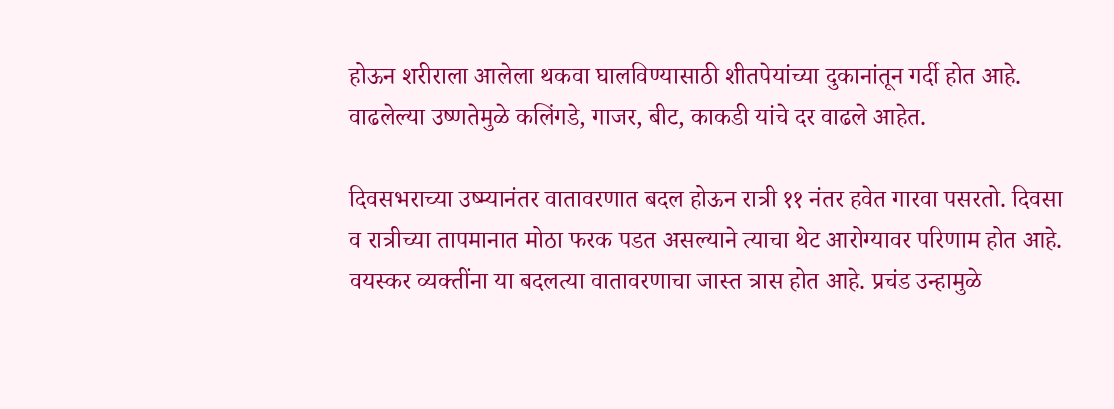होऊन शरीराला आलेला थकवा घालविण्यासाठी शीतपेयांच्या दुकानांतून गर्दी होत आहे. वाढलेल्या उष्णतेमुळे कलिंगडे, गाजर, बीट, काकडी यांचे दर वाढले आहेत.

दिवसभराच्या उष्म्यानंतर वातावरणात बदल होऊन रात्री ११ नंतर हवेत गारवा पसरतो. दिवसा व रात्रीच्या तापमानात मोठा फरक पडत असल्याने त्याचा थेट आरोग्यावर परिणाम होत आहे. वयस्कर व्यक्तींना या बदलत्या वातावरणाचा जास्त त्रास होत आहे. प्रचंड उन्हामुळे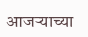आजऱ्याच्या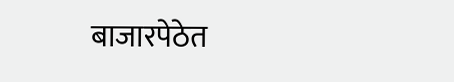बाजारपेठेत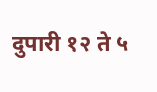दुपारी १२ ते ५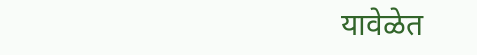यावेळेत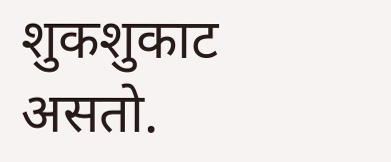शुकशुकाट असतो.